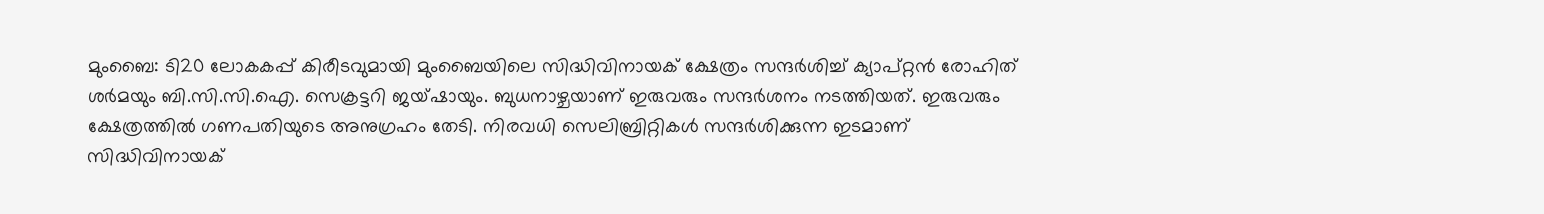മുംബൈ: ടി20 ലോകകപ്പ് കിരീടവുമായി മുംബൈയിലെ സിദ്ധിവിനായക് ക്ഷേത്രം സന്ദര്‍ശിച്ച് ക്യാപ്റ്റന്‍ രോഹിത് ശര്‍മയും ബി.സി.സി.ഐ. സെക്രട്ടറി ജയ്ഷായും. ബുധനാഴ്ചയാണ് ഇരുവരും സന്ദര്‍ശനം നടത്തിയത്. ഇരുവരും ക്ഷേത്രത്തില്‍ ഗണപതിയുടെ അനുഗ്രഹം തേടി. നിരവധി സെലിബ്രിറ്റികള്‍ സന്ദര്‍ശിക്കുന്ന ഇടമാണ് സിദ്ധിവിനായക്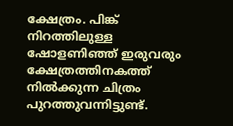ക്ഷേത്രം. പിങ്ക് നിറത്തിലുള്ള ഷോളണിഞ്ഞ് ഇരുവരും ക്ഷേത്രത്തിനകത്ത് നില്‍ക്കുന്ന ചിത്രം പുറത്തുവന്നിട്ടുണ്ട്.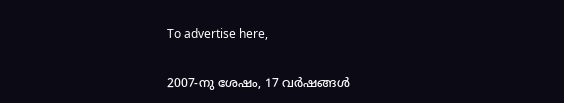To advertise here,

2007-നു ശേഷം, 17 വര്‍ഷങ്ങള്‍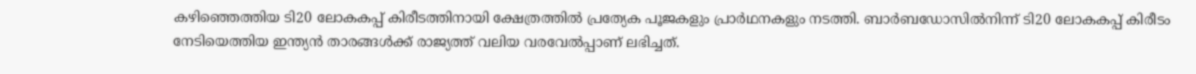കഴിഞ്ഞെത്തിയ ടി20 ലോകകപ്പ് കിരീടത്തിനായി ക്ഷേത്രത്തില്‍ പ്രത്യേക പൂജകളും പ്രാര്‍ഥനകളും നടത്തി. ബാര്‍ബഡോസില്‍നിന്ന് ടി20 ലോകകപ്പ് കിരീടം നേടിയെത്തിയ ഇന്ത്യന്‍ താരങ്ങള്‍ക്ക് രാജ്യത്ത് വലിയ വരവേല്‍പ്പാണ് ലഭിച്ചത്.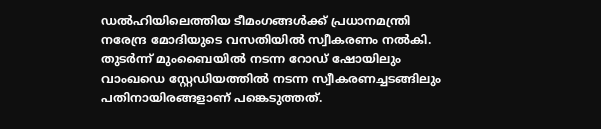ഡല്‍ഹിയിലെത്തിയ ടീമംഗങ്ങള്‍ക്ക് പ്രധാനമന്ത്രി നരേന്ദ്ര മോദിയുടെ വസതിയില്‍ സ്വീകരണം നല്‍കി. തുടര്‍ന്ന് മുംബൈയില്‍ നടന്ന റോഡ് ഷോയിലും വാംഖഡെ സ്റ്റേഡിയത്തില്‍ നടന്ന സ്വീകരണച്ചടങ്ങിലും പതിനായിരങ്ങളാണ് പങ്കെടുത്തത്.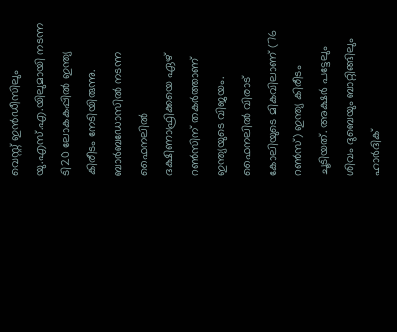വെസ്റ്റ് ഇന്‍ഡീസിലും യു.എസ്.എ.യിലുമായി നടന്ന ടി20 ലോകകപ്പില്‍ ഇന്ത്യ കിരീടം നേടിയിരുന്നു. ബാര്‍ബഡോസില്‍ നടന്ന ഫൈനലില്‍ ദക്ഷിണാഫ്രിക്കയെ ഏഴ് റണ്‍സിന് തകര്‍ത്താണ് ഇന്ത്യയുടെ വിജയം. ഫൈനലില്‍ വിരാട് കോലിയുടെ മികവിലാണ് (76 റണ്‍സ്) ഇന്ത്യ കിരീടം ചൂടിയത്. അക്ഷര്‍ പട്ടേലും ശിവം ദുബെയും ബാറ്റിങ്ങിലും ഹാര്‍ദിക്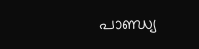പാണ്ഡ്യ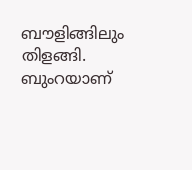ബൗളിങ്ങിലും തിളങ്ങി. ബുംറയാണ്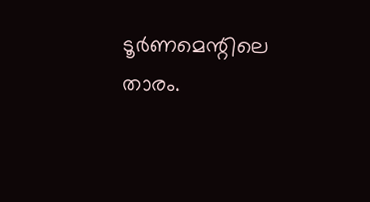ടൂര്‍ണമെന്റിലെ താരം.